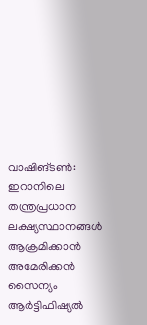വാഷിങ്ടൺ: ഇറാനിലെ തന്ത്രപ്രധാന ലക്ഷ്യസ്ഥാനങ്ങൾ ആക്രമിക്കാൻ അമേരിക്കൻ സൈന്യം ആർട്ടിഫിഷ്യൽ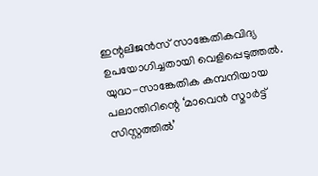ഇന്റലിജൻസ് സാങ്കേതികവിദ്യ ഉപയോഗിച്ചതായി വെളിപ്പെടുത്തൽ. യുദ്ധ-സാങ്കേതിക കമ്പനിയായ പലാന്തിറിന്റെ ‘മാവെൻ സ്മാർട്ട് സിസ്റ്റത്തിൽ’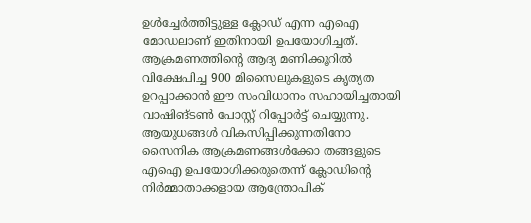ഉൾച്ചേർത്തിട്ടുള്ള ക്ലോഡ് എന്ന എഐ മോഡലാണ് ഇതിനായി ഉപയോഗിച്ചത്. ആക്രമണത്തിന്റെ ആദ്യ മണിക്കൂറിൽ വിക്ഷേപിച്ച 900 മിസൈലുകളുടെ കൃത്യത ഉറപ്പാക്കാൻ ഈ സംവിധാനം സഹായിച്ചതായി വാഷിങ്ടൺ പോസ്റ്റ് റിപ്പോർട്ട് ചെയ്യുന്നു.
ആയുധങ്ങൾ വികസിപ്പിക്കുന്നതിനോ സൈനിക ആക്രമണങ്ങൾക്കോ തങ്ങളുടെ എഐ ഉപയോഗിക്കരുതെന്ന് ക്ലോഡിന്റെ നിർമ്മാതാക്കളായ ആന്ത്രോപിക്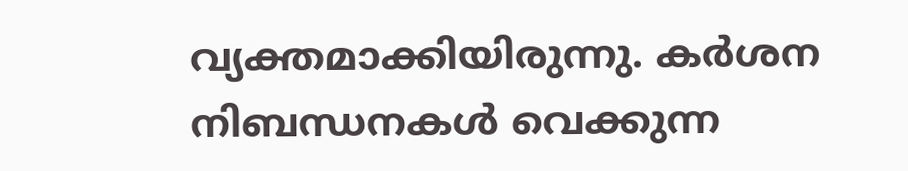വ്യക്തമാക്കിയിരുന്നു. കർശന നിബന്ധനകൾ വെക്കുന്ന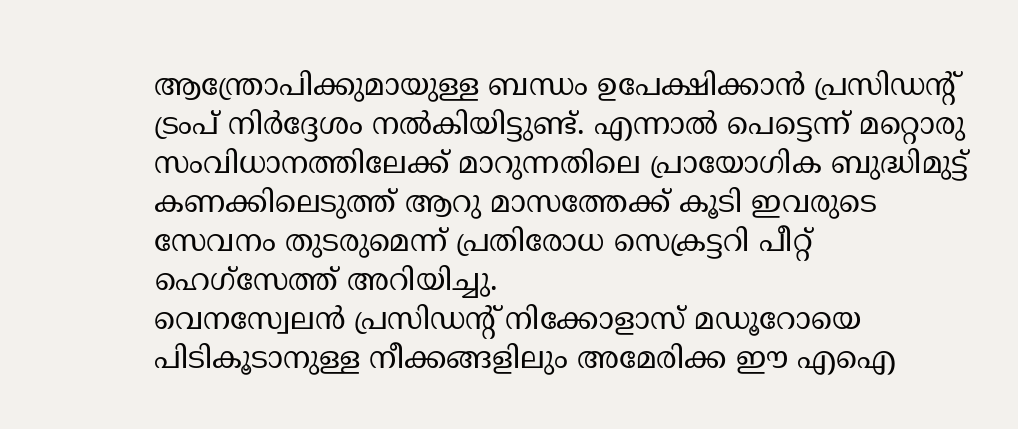ആന്ത്രോപിക്കുമായുള്ള ബന്ധം ഉപേക്ഷിക്കാൻ പ്രസിഡന്റ് ട്രംപ് നിർദ്ദേശം നൽകിയിട്ടുണ്ട്. എന്നാൽ പെട്ടെന്ന് മറ്റൊരു സംവിധാനത്തിലേക്ക് മാറുന്നതിലെ പ്രായോഗിക ബുദ്ധിമുട്ട് കണക്കിലെടുത്ത് ആറു മാസത്തേക്ക് കൂടി ഇവരുടെ സേവനം തുടരുമെന്ന് പ്രതിരോധ സെക്രട്ടറി പീറ്റ് ഹെഗ്സേത്ത് അറിയിച്ചു.
വെനസ്വേലൻ പ്രസിഡന്റ് നിക്കോളാസ് മഡൂറോയെ പിടികൂടാനുള്ള നീക്കങ്ങളിലും അമേരിക്ക ഈ എഐ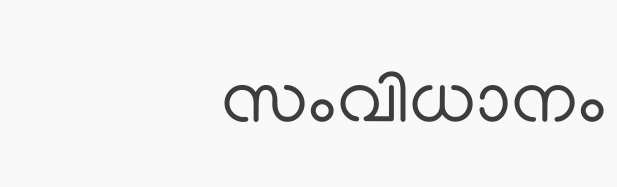സംവിധാനം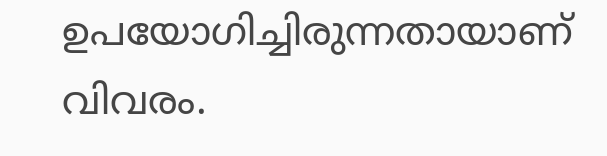ഉപയോഗിച്ചിരുന്നതായാണ് വിവരം.